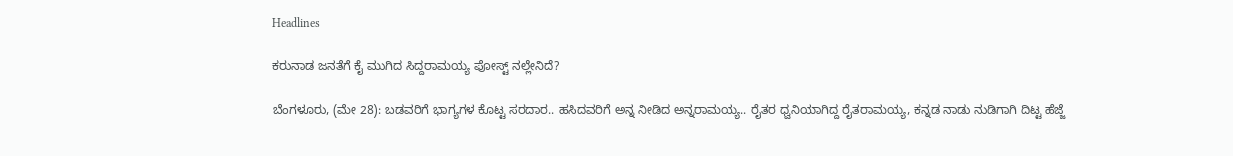Headlines

ಕರುನಾಡ ಜನತೆಗೆ ಕೈ ಮುಗಿದ ಸಿದ್ದರಾಮಯ್ಯ ಪೋಸ್ಟ್ ನಲ್ಲೇನಿದೆ?

ಬೆಂಗಳೂರು, (ಮೇ 28): ಬಡವರಿಗೆ ಭಾಗ್ಯಗಳ ಕೊಟ್ಟ ಸರದಾರ.. ಹಸಿದವರಿಗೆ ಅನ್ನ ನೀಡಿದ ಅನ್ನರಾಮಯ್ಯ.. ರೈತರ ಧ್ವನಿಯಾಗಿದ್ದ ರೈತರಾಮಯ್ಯ, ಕನ್ನಡ ನಾಡು ನುಡಿಗಾಗಿ ದಿಟ್ಟ ಹೆಜ್ಜೆ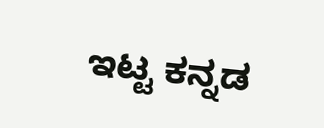ಇಟ್ಟ ಕನ್ನಡ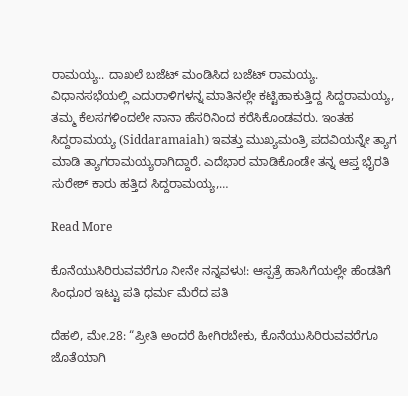ರಾಮಯ್ಯ.. ದಾಖಲೆ ಬಜೆಟ್ ಮಂಡಿಸಿದ ಬಜೆಟ್ ರಾಮಯ್ಯ. ವಿಧಾನಸಭೆಯಲ್ಲಿ ಎದುರಾಳಿಗಳನ್ನ ಮಾತಿನಲ್ಲೇ ಕಟ್ಟಿಹಾಕುತ್ತಿದ್ದ ಸಿದ್ದರಾಮಯ್ಯ, ತಮ್ಮ ಕೆಲಸಗಳಿಂದಲೇ ನಾನಾ ಹೆಸರಿನಿಂದ ಕರೆಸಿಕೊಂಡವರು. ಇಂತಹ ಸಿದ್ದರಾಮಯ್ಯ (Siddaramaiah) ಇವತ್ತು ಮುಖ್ಯಮಂತ್ರಿ ಪದವಿಯನ್ನೇ ತ್ಯಾಗ ಮಾಡಿ ತ್ಯಾಗರಾಮಯ್ಯರಾಗಿದ್ದಾರೆ. ಎದೆಭಾರ ಮಾಡಿಕೊಂಡೇ ತನ್ನ ಆಪ್ತ ಭೈರತಿ ಸುರೇಶ್ ಕಾರು ಹತ್ತಿದ ಸಿದ್ದರಾಮಯ್ಯ,…

Read More

ಕೊನೆಯುಸಿರಿರುವವರೆಗೂ ನೀನೇ ನನ್ನವಳು!: ಆಸ್ಪತ್ರೆ ಹಾಸಿಗೆಯಲ್ಲೇ ಹೆಂಡತಿಗೆ ಸಿಂಧೂರ ಇಟ್ಟು ಪತಿ ಧರ್ಮ ಮೆರೆದ ಪತಿ

ದೆಹಲಿ, ಮೇ.28: “ಪ್ರೀತಿ ಅಂದರೆ ಹೀಗಿರಬೇಕು, ಕೊನೆಯುಸಿರಿರುವವರೆಗೂ ಜೊತೆಯಾಗಿ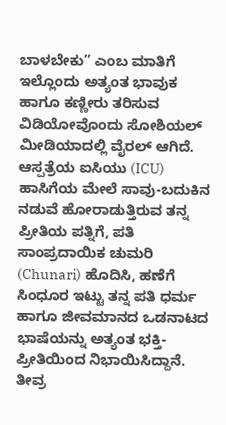ಬಾಳಬೇಕು” ಎಂಬ ಮಾತಿಗೆ ಇಲ್ಲೊಂದು ಅತ್ಯಂತ ಭಾವುಕ ಹಾಗೂ ಕಣ್ಣೀರು ತರಿಸುವ ವಿಡಿಯೋವೊಂದು ಸೋಶಿಯಲ್ ಮೀಡಿಯಾದಲ್ಲಿ ವೈರಲ್ ಆಗಿದೆ. ಆಸ್ಪತ್ರೆಯ ಐಸಿಯು (ICU) ಹಾಸಿಗೆಯ ಮೇಲೆ ಸಾವು-ಬದುಕಿನ ನಡುವೆ ಹೋರಾಡುತ್ತಿರುವ ತನ್ನ ಪ್ರೀತಿಯ ಪತ್ನಿಗೆ, ಪತಿ ಸಾಂಪ್ರದಾಯಿಕ ಚುಮರಿ (Chunari) ಹೊದಿಸಿ, ಹಣೆಗೆ ಸಿಂಧೂರ ಇಟ್ಟು ತನ್ನ ಪತಿ ಧರ್ಮ ಹಾಗೂ ಜೀವಮಾನದ ಒಡನಾಟದ ಭಾಷೆಯನ್ನು ಅತ್ಯಂತ ಭಕ್ತಿ-ಪ್ರೀತಿಯಿಂದ ನಿಭಾಯಿಸಿದ್ದಾನೆ. ತೀವ್ರ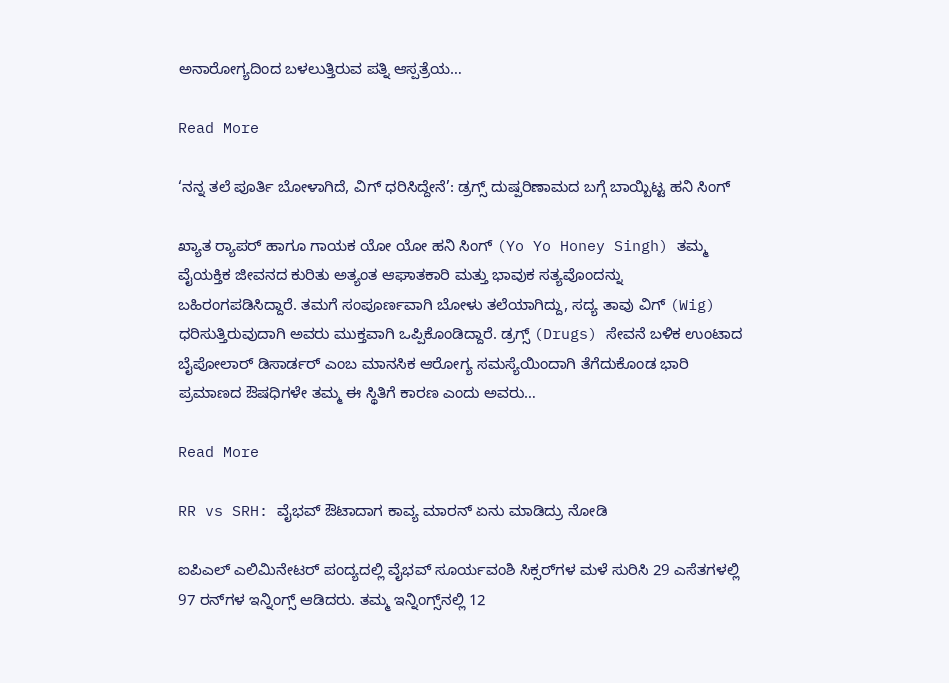ಅನಾರೋಗ್ಯದಿಂದ ಬಳಲುತ್ತಿರುವ ಪತ್ನಿ ಆಸ್ಪತ್ರೆಯ…

Read More

‘ನನ್ನ ತಲೆ ಪೂರ್ತಿ ಬೋಳಾಗಿದೆ, ವಿಗ್ ಧರಿಸಿದ್ದೇನೆ’: ಡ್ರಗ್ಸ್ ದುಷ್ಪರಿಣಾಮದ ಬಗ್ಗೆ ಬಾಯ್ಬಿಟ್ಟ ಹನಿ ಸಿಂಗ್

ಖ್ಯಾತ ರ‍್ಯಾಪರ್ ಹಾಗೂ ಗಾಯಕ ಯೋ ಯೋ ಹನಿ ಸಿಂಗ್ (Yo Yo Honey Singh) ತಮ್ಮ ವೈಯಕ್ತಿಕ ಜೀವನದ ಕುರಿತು ಅತ್ಯಂತ ಆಘಾತಕಾರಿ ಮತ್ತು ಭಾವುಕ ಸತ್ಯವೊಂದನ್ನು ಬಹಿರಂಗಪಡಿಸಿದ್ದಾರೆ. ತಮಗೆ ಸಂಪೂರ್ಣವಾಗಿ ಬೋಳು ತಲೆಯಾಗಿದ್ದು, ಸದ್ಯ ತಾವು ವಿಗ್ (Wig) ಧರಿಸುತ್ತಿರುವುದಾಗಿ ಅವರು ಮುಕ್ತವಾಗಿ ಒಪ್ಪಿಕೊಂಡಿದ್ದಾರೆ. ಡ್ರಗ್ಸ್ (Drugs) ಸೇವನೆ ಬಳಿಕ ಉಂಟಾದ ಬೈಪೋಲಾರ್ ಡಿಸಾರ್ಡರ್ ಎಂಬ ಮಾನಸಿಕ ಆರೋಗ್ಯ ಸಮಸ್ಯೆಯಿಂದಾಗಿ ತೆಗೆದುಕೊಂಡ ಭಾರಿ ಪ್ರಮಾಣದ ಔಷಧಿಗಳೇ ತಮ್ಮ ಈ ಸ್ಥಿತಿಗೆ ಕಾರಣ ಎಂದು ಅವರು…

Read More

RR vs SRH: ವೈಭವ್ ಔಟಾದಾಗ ಕಾವ್ಯ ಮಾರನ್ ಏನು ಮಾಡಿದ್ರು ನೋಡಿ

ಐಪಿಎಲ್ ಎಲಿಮಿನೇಟರ್ ಪಂದ್ಯದಲ್ಲಿ ವೈಭವ್ ಸೂರ್ಯವಂಶಿ ಸಿಕ್ಸರ್‌ಗಳ ಮಳೆ ಸುರಿಸಿ 29 ಎಸೆತಗಳಲ್ಲಿ 97 ರನ್‌ಗಳ ಇನ್ನಿಂಗ್ಸ್ ಆಡಿದರು. ತಮ್ಮ ಇನ್ನಿಂಗ್ಸ್‌ನಲ್ಲಿ 12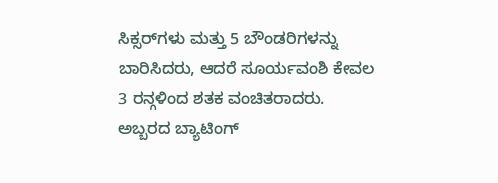ಸಿಕ್ಸರ್‌ಗಳು ಮತ್ತು 5 ಬೌಂಡರಿಗಳನ್ನು ಬಾರಿಸಿದರು, ಆದರೆ ಸೂರ್ಯವಂಶಿ ಕೇವಲ 3 ರನ್ಗಳಿಂದ ಶತಕ ವಂಚಿತರಾದರು. ಅಬ್ಬರದ ಬ್ಯಾಟಿಂಗ್‌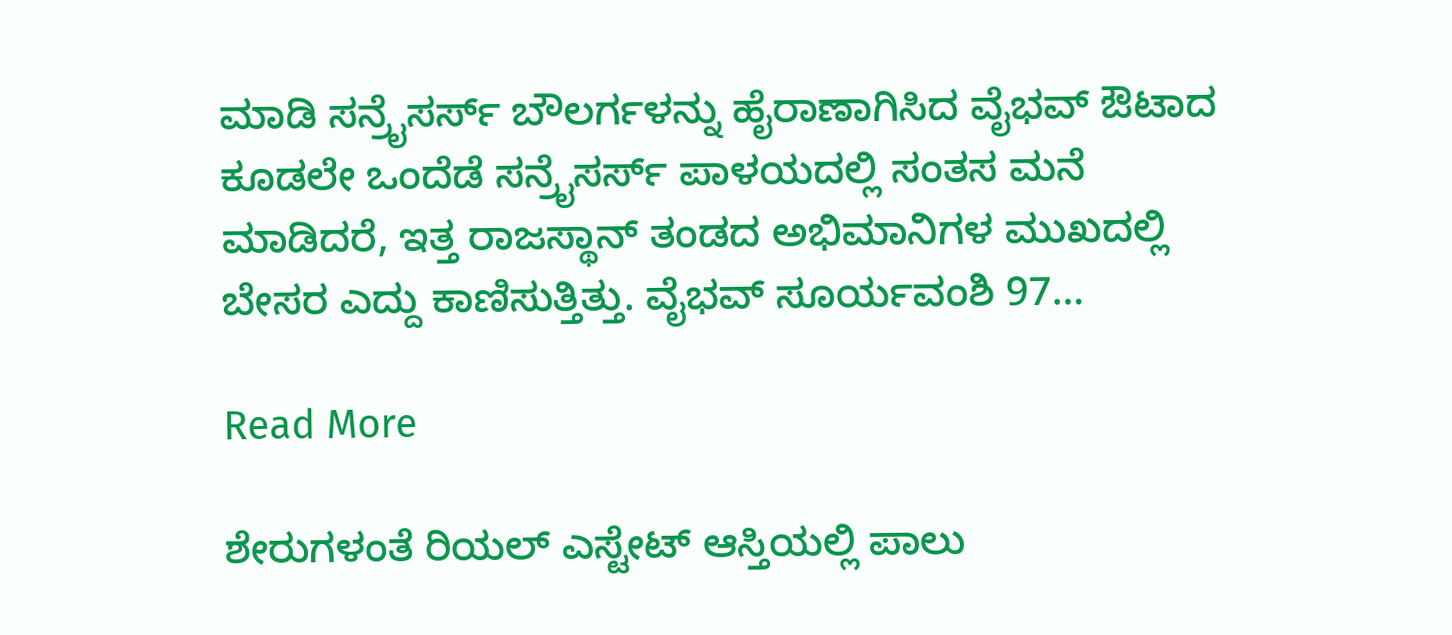ಮಾಡಿ ಸನ್ರೈಸರ್ಸ್ ಬೌಲರ್ಗಳನ್ನು ಹೈರಾಣಾಗಿಸಿದ ವೈಭವ್ ಔಟಾದ ಕೂಡಲೇ ಒಂದೆಡೆ ಸನ್ರೈಸರ್ಸ್ ಪಾಳಯದಲ್ಲಿ ಸಂತಸ ಮನೆ ಮಾಡಿದರೆ, ಇತ್ತ ರಾಜಸ್ಥಾನ್ ತಂಡದ ಅಭಿಮಾನಿಗಳ ಮುಖದಲ್ಲಿ ಬೇಸರ ಎದ್ದು ಕಾಣಿಸುತ್ತಿತ್ತು. ವೈಭವ್ ಸೂರ್ಯವಂಶಿ 97…

Read More

ಶೇರುಗಳಂತೆ ರಿಯಲ್ ಎಸ್ಟೇಟ್ ಆಸ್ತಿಯಲ್ಲಿ ಪಾಲು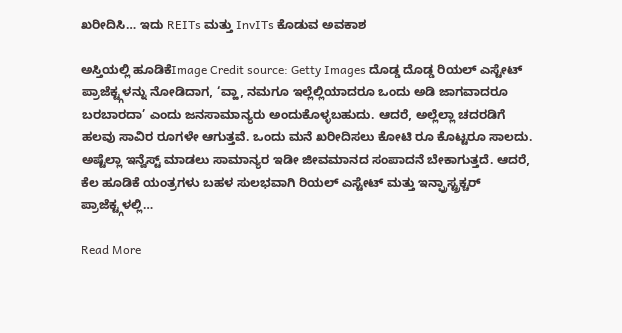ಖರೀದಿಸಿ… ಇದು REITs ಮತ್ತು InvITs ಕೊಡುವ ಅವಕಾಶ

ಅಸ್ತಿಯಲ್ಲಿ ಹೂಡಿಕೆImage Credit source: Getty Images ದೊಡ್ಡ ದೊಡ್ಡ ರಿಯಲ್ ಎಸ್ಟೇಟ್ ಪ್ರಾಜೆಕ್ಟ್ಗಳನ್ನು ನೋಡಿದಾಗ, ‘ವ್ಹಾ, ನಮಗೂ ಇಲ್ಲೆಲ್ಲಿಯಾದರೂ ಒಂದು ಅಡಿ ಜಾಗವಾದರೂ ಬರಬಾರದಾ’ ಎಂದು ಜನಸಾಮಾನ್ಯರು ಅಂದುಕೊಳ್ಳಬಹುದು. ಆದರೆ, ಅಲ್ಲೆಲ್ಲಾ ಚದರಡಿಗೆ ಹಲವು ಸಾವಿರ ರೂಗಳೇ ಆಗುತ್ತವೆ. ಒಂದು ಮನೆ ಖರೀದಿಸಲು ಕೋಟಿ ರೂ ಕೊಟ್ಟರೂ ಸಾಲದು. ಅಷ್ಟೆಲ್ಲಾ ಇನ್ವೆಸ್ಟ್ ಮಾಡಲು ಸಾಮಾನ್ಯರ ಇಡೀ ಜೀವಮಾನದ ಸಂಪಾದನೆ ಬೇಕಾಗುತ್ತದೆ. ಆದರೆ, ಕೆಲ ಹೂಡಿಕೆ ಯಂತ್ರಗಳು ಬಹಳ ಸುಲಭವಾಗಿ ರಿಯಲ್ ಎಸ್ಟೇಟ್ ಮತ್ತು ಇನ್ಫ್ರಾಸ್ಟ್ರಕ್ಚರ್ ಪ್ರಾಜೆಕ್ಟ್ಗಳಲ್ಲಿ…

Read More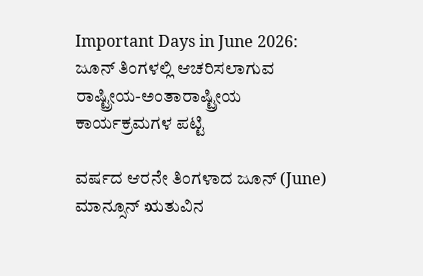Important Days in June 2026: ಜೂನ್‌ ತಿಂಗಳಲ್ಲಿ ಆಚರಿಸಲಾಗುವ ರಾಷ್ಟ್ರೀಯ-ಅಂತಾರಾಷ್ಟ್ರೀಯ ಕಾರ್ಯಕ್ರಮಗಳ ಪಟ್ಟಿ

ವರ್ಷದ ಆರನೇ ತಿಂಗಳಾದ ಜೂನ್ (June)  ಮಾನ್ಸೂನ್‌ ಋತುವಿನ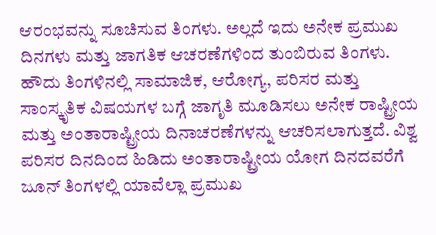ಆರಂಭವನ್ನು ಸೂಚಿಸುವ ತಿಂಗಳು. ಅಲ್ಲದೆ ಇದು ಅನೇಕ ಪ್ರಮುಖ ದಿನಗಳು ಮತ್ತು ಜಾಗತಿಕ ಆಚರಣೆಗಳಿಂದ ತುಂಬಿರುವ ತಿಂಗಳು. ಹೌದು ತಿಂಗಳಿನಲ್ಲಿ ಸಾಮಾಜಿಕ, ಆರೋಗ್ಯ, ಪರಿಸರ ಮತ್ತು ಸಾಂಸ್ಕೃತಿಕ ವಿಷಯಗಳ ಬಗ್ಗೆ ಜಾಗೃತಿ ಮೂಡಿಸಲು ಅನೇಕ ರಾಷ್ಟ್ರೀಯ ಮತ್ತು ಅಂತಾರಾಷ್ಟ್ರೀಯ ದಿನಾಚರಣೆಗಳನ್ನು ಆಚರಿಸಲಾಗುತ್ತದೆ. ವಿಶ್ವ ಪರಿಸರ ದಿನದಿಂದ ಹಿಡಿದು ಅಂತಾರಾಷ್ಟ್ರೀಯ ಯೋಗ ದಿನದವರೆಗೆ ಜೂನ್‌ ತಿಂಗಳಲ್ಲಿ ಯಾವೆಲ್ಲಾ ಪ್ರಮುಖ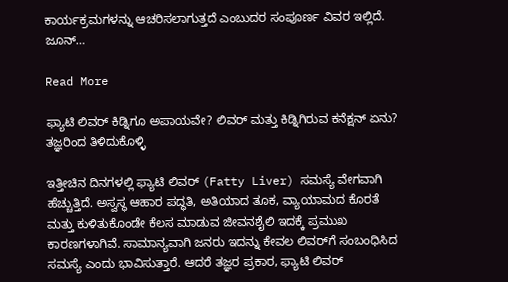ಕಾರ್ಯಕ್ರಮಗಳನ್ನು ಆಚರಿಸಲಾಗುತ್ತದೆ ಎಂಬುದರ ಸಂಪೂರ್ಣ ವಿವರ ಇಲ್ಲಿದೆ. ಜೂನ್‌…

Read More

ಫ್ಯಾಟಿ ಲಿವರ್ ಕಿಡ್ನಿಗೂ ಅಪಾಯವೇ? ಲಿವರ್ ಮತ್ತು ಕಿಡ್ನಿಗಿರುವ ಕನೆಕ್ಷನ್ ಏನು? ತಜ್ಞರಿಂದ ತಿಳಿದುಕೊಳ್ಳಿ

ಇತ್ತೀಚಿನ ದಿನಗಳಲ್ಲಿ ಫ್ಯಾಟಿ ಲಿವರ್ (Fatty Liver) ಸಮಸ್ಯೆ ವೇಗವಾಗಿ ಹೆಚ್ಚುತ್ತಿದೆ. ಅಸ್ವಸ್ಥ ಆಹಾರ ಪದ್ಧತಿ, ಅತಿಯಾದ ತೂಕ, ವ್ಯಾಯಾಮದ ಕೊರತೆ ಮತ್ತು ಕುಳಿತುಕೊಂಡೇ ಕೆಲಸ ಮಾಡುವ ಜೀವನಶೈಲಿ ಇದಕ್ಕೆ ಪ್ರಮುಖ ಕಾರಣಗಳಾಗಿವೆ. ಸಾಮಾನ್ಯವಾಗಿ ಜನರು ಇದನ್ನು ಕೇವಲ ಲಿವರ್‌ಗೆ ಸಂಬಂಧಿಸಿದ ಸಮಸ್ಯೆ ಎಂದು ಭಾವಿಸುತ್ತಾರೆ. ಆದರೆ ತಜ್ಞರ ಪ್ರಕಾರ, ಫ್ಯಾಟಿ ಲಿವರ್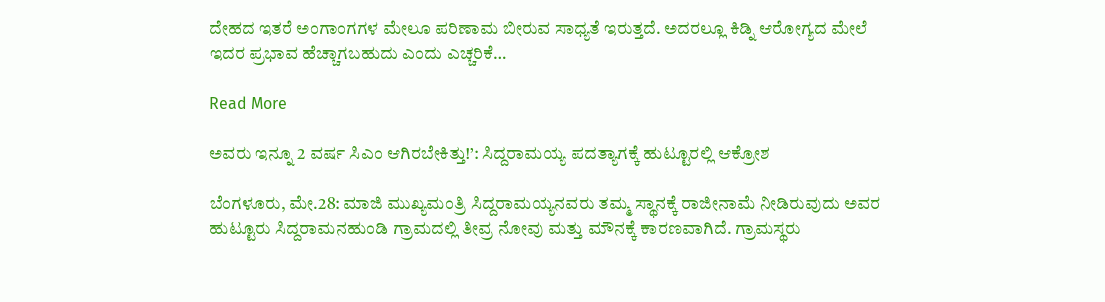ದೇಹದ ಇತರೆ ಅಂಗಾಂಗಗಳ ಮೇಲೂ ಪರಿಣಾಮ ಬೀರುವ ಸಾಧ್ಯತೆ ಇರುತ್ತದೆ. ಅದರಲ್ಲೂ ಕಿಡ್ನಿ ಆರೋಗ್ಯದ ಮೇಲೆ ಇದರ ಪ್ರಭಾವ ಹೆಚ್ಚಾಗಬಹುದು ಎಂದು ಎಚ್ಚರಿಕೆ…

Read More

ಅವರು ಇನ್ನೂ 2 ವರ್ಷ ಸಿಎಂ ಆಗಿರಬೇಕಿತ್ತು!’: ಸಿದ್ದರಾಮಯ್ಯ ಪದತ್ಯಾಗಕ್ಕೆ ಹುಟ್ಟೂರಲ್ಲಿ ಆಕ್ರೋಶ

ಬೆಂಗಳೂರು, ಮೇ.28: ಮಾಜಿ ಮುಖ್ಯಮಂತ್ರಿ ಸಿದ್ದರಾಮಯ್ಯನವರು ತಮ್ಮ ಸ್ಥಾನಕ್ಕೆ ರಾಜೀನಾಮೆ ನೀಡಿರುವುದು ಅವರ ಹುಟ್ಟೂರು ಸಿದ್ದರಾಮನಹುಂಡಿ ಗ್ರಾಮದಲ್ಲಿ ತೀವ್ರ ನೋವು ಮತ್ತು ಮೌನಕ್ಕೆ ಕಾರಣವಾಗಿದೆ. ಗ್ರಾಮಸ್ಥರು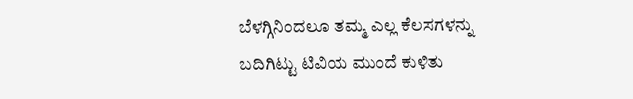ಬೆಳಗ್ಗಿನಿಂದಲೂ ತಮ್ಮ ಎಲ್ಲ ಕೆಲಸಗಳನ್ನು ಬದಿಗಿಟ್ಟು ಟಿವಿಯ ಮುಂದೆ ಕುಳಿತು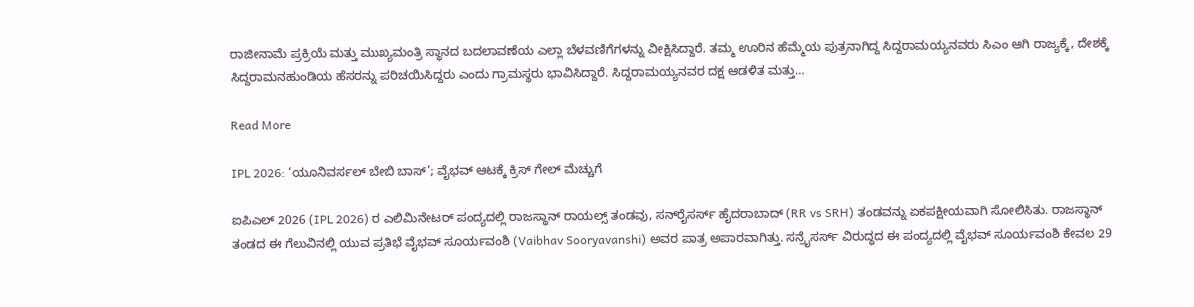ರಾಜೀನಾಮೆ ಪ್ರಕ್ರಿಯೆ ಮತ್ತು ಮುಖ್ಯಮಂತ್ರಿ ಸ್ಥಾನದ ಬದಲಾವಣೆಯ ಎಲ್ಲಾ ಬೆಳವಣಿಗೆಗಳನ್ನು ವೀಕ್ಷಿಸಿದ್ದಾರೆ. ತಮ್ಮ ಊರಿನ ಹೆಮ್ಮೆಯ ಪುತ್ರನಾಗಿದ್ದ ಸಿದ್ದರಾಮಯ್ಯನವರು ಸಿಎಂ ಆಗಿ ರಾಜ್ಯಕ್ಕೆ, ದೇಶಕ್ಕೆ ಸಿದ್ದರಾಮನಹುಂಡಿಯ ಹೆಸರನ್ನು ಪರಿಚಯಿಸಿದ್ದರು ಎಂದು ಗ್ರಾಮಸ್ಥರು ಭಾವಿಸಿದ್ದಾರೆ. ಸಿದ್ದರಾಮಯ್ಯನವರ ದಕ್ಷ ಆಡಳಿತ ಮತ್ತು…

Read More

IPL 2026: ‘ಯೂನಿವರ್ಸಲ್ ಬೇಬಿ ಬಾಸ್’; ವೈಭವ್ ಆಟಕ್ಕೆ ಕ್ರಿಸ್ ಗೇಲ್ ಮೆಚ್ಚುಗೆ

ಐಪಿಎಲ್ 2026 (IPL 2026) ರ ಎಲಿಮಿನೇಟರ್ ಪಂದ್ಯದಲ್ಲಿ ರಾಜಸ್ಥಾನ್ ರಾಯಲ್ಸ್ ತಂಡವು, ಸನ್‌ರೈಸರ್ಸ್ ಹೈದರಾಬಾದ್ (RR vs SRH) ತಂಡವನ್ನು ಏಕಪಕ್ಷೀಯವಾಗಿ ಸೋಲಿಸಿತು. ರಾಜಸ್ಥಾನ್ ತಂಡದ ಈ ಗೆಲುವಿನಲ್ಲಿ ಯುವ ಪ್ರತಿಭೆ ವೈಭವ್ ಸೂರ್ಯವಂಶಿ (Vaibhav Sooryavanshi) ಅವರ ಪಾತ್ರ ಅಪಾರವಾಗಿತ್ತು. ಸನ್ರೈಸರ್ಸ್ ವಿರುದ್ಧದ ಈ ಪಂದ್ಯದಲ್ಲಿ ವೈಭವ್ ಸೂರ್ಯವಂಶಿ ಕೇವಲ 29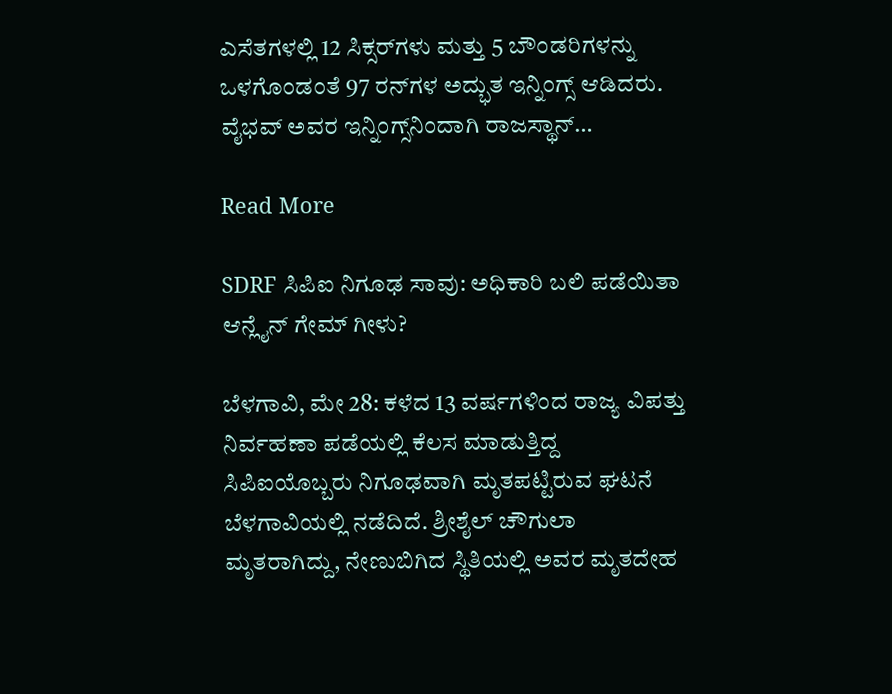ಎಸೆತಗಳಲ್ಲಿ 12 ಸಿಕ್ಸರ್‌ಗಳು ಮತ್ತು 5 ಬೌಂಡರಿಗಳನ್ನು ಒಳಗೊಂಡಂತೆ 97 ರನ್‌ಗಳ ಅದ್ಭುತ ಇನ್ನಿಂಗ್ಸ್ ಆಡಿದರು. ವೈಭವ್ ಅವರ ಇನ್ನಿಂಗ್ಸ್‌ನಿಂದಾಗಿ ರಾಜಸ್ಥಾನ್…

Read More

SDRF ಸಿಪಿಐ ನಿಗೂಢ ಸಾವು: ಅಧಿಕಾರಿ ಬಲಿ ಪಡೆಯಿತಾ ಆನ್ಲೈನ್ ಗೇಮ್ ಗೀಳು?

ಬೆಳಗಾವಿ, ಮೇ 28: ಕಳೆದ 13 ವರ್ಷಗಳಿಂದ ರಾಜ್ಯ ವಿಪತ್ತು ನಿರ್ವಹಣಾ ಪಡೆಯಲ್ಲಿ ಕೆಲಸ ಮಾಡುತ್ತಿದ್ದ ಸಿಪಿಐಯೊಬ್ಬರು ನಿಗೂಢವಾಗಿ ಮೃತಪಟ್ಟಿರುವ ಘಟನೆ ಬೆಳಗಾವಿಯಲ್ಲಿ ನಡೆದಿದೆ. ಶ್ರೀಶೈಲ್ ಚೌಗುಲಾ ಮೃತರಾಗಿದ್ದು, ನೇಣುಬಿಗಿದ ಸ್ಥಿತಿಯಲ್ಲಿ ಅವರ ಮೃತದೇಹ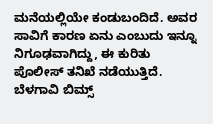ಮನೆಯಲ್ಲಿಯೇ ಕಂಡುಬಂದಿದೆ. ಅವರ ಸಾವಿಗೆ ಕಾರಣ ಏನು ಎಂಬುದು ಇನ್ನೂ ನಿಗೂಢವಾಗಿದ್ದು, ಈ ಕುರಿತು ಪೊಲೀಸ್ ತನಿಖೆ ನಡೆಯುತ್ತಿದೆ. ಬೆಳಗಾವಿ ಬಿಮ್ಸ್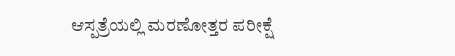ಆಸ್ಪತ್ರೆಯಲ್ಲಿ ಮರಣೋತ್ತರ ಪರೀಕ್ಷೆ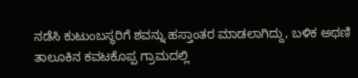ನಡೆಸಿ ಕುಟುಂಬಸ್ಥರಿಗೆ ಶವನ್ನು ಹಸ್ತಾಂತರ ಮಾಡಲಾಗಿದ್ದು, ಬಳಿಕ ಅಥಣಿ ತಾಲೂಕಿನ ಕವಟಕೊಪ್ಪ ಗ್ರಾಮದಲ್ಲಿ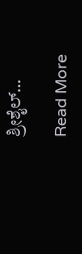ಶ್ರೀಶೈಲ್…

Read More